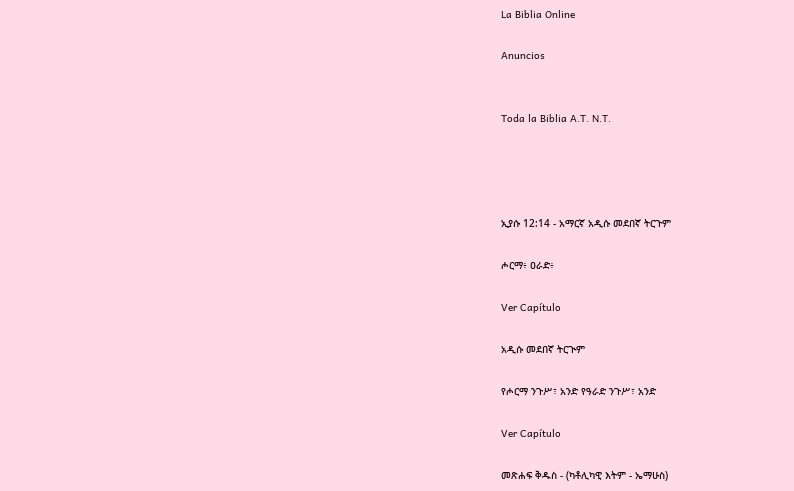La Biblia Online

Anuncios


Toda la Biblia A.T. N.T.




ኢያሱ 12:14 - አማርኛ አዲሱ መደበኛ ትርጉም

ሖርማ፥ ዐራድ፥

Ver Capítulo

አዲሱ መደበኛ ትርጒም

የሖርማ ንጉሥ፣ አንድ የዓራድ ንጉሥ፣ አንድ

Ver Capítulo

መጽሐፍ ቅዱስ - (ካቶሊካዊ እትም - ኤማሁስ)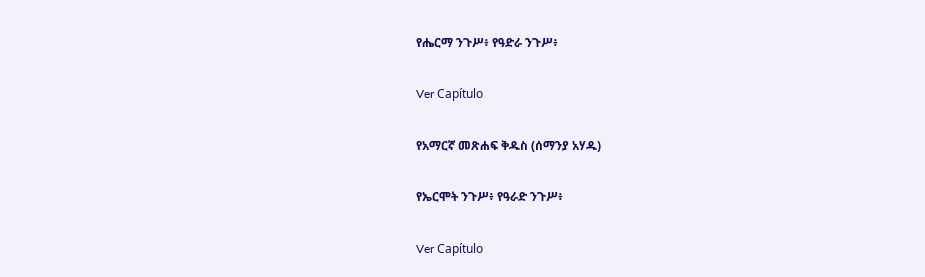የሔርማ ንጉሥ፥ የዓድራ ንጉሥ፥

Ver Capítulo

የአማርኛ መጽሐፍ ቅዱስ (ሰማንያ አሃዱ)

የኤርሞት ንጉሥ፥ የዓራድ ንጉሥ፥

Ver Capítulo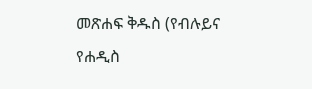መጽሐፍ ቅዱስ (የብሉይና የሐዲስ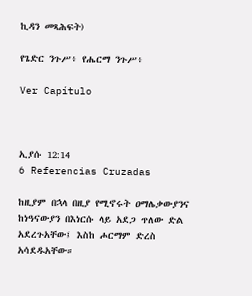ኪዳን መጻሕፍት)

የጌድር ንጉሥ፥ የሔርማ ንጉሥ፥

Ver Capítulo



ኢያሱ 12:14
6 Referencias Cruzadas

ከዚያም በኋላ በዚያ የሚኖሩት ዐማሌቃውያንና ከነዓናውያን በእነርሱ ላይ አደጋ ጥለው ድል አደረጉአቸው፤ እስከ ሖርማም ድረስ አሳደዱአቸው።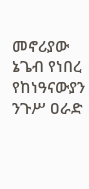መኖሪያው ኔጌብ የነበረ የከነዓናውያን ንጉሥ ዐራድ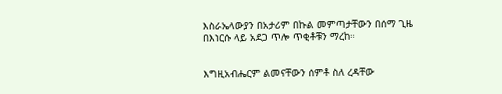እስራኤላውያን በአታሪም በኩል መምጣታቸውን በሰማ ጊዜ በእነርሱ ላይ አደጋ ጥሎ ጥቂቶቹን ማረከ።


እግዚአብሔርም ልመናቸውን ሰምቶ ስለ ረዳቸው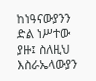ከነዓናውያንን ድል ነሥተው ያዙ፤ ስለዚህ እስራኤላውያን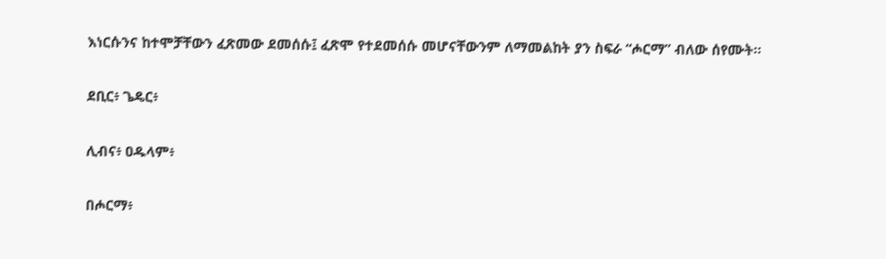እነርሱንና ከተሞቻቸውን ፈጽመው ደመሰሱ፤ ፈጽሞ የተደመሰሱ መሆናቸውንም ለማመልከት ያን ስፍራ “ሖርማ” ብለው ሰየሙት።


ደቢር፥ ጌዴር፥


ሊብና፥ ዐዱላም፥


በሖርማ፥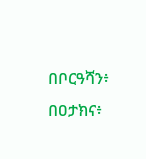በቦርዓሻን፥ በዐታክና፥